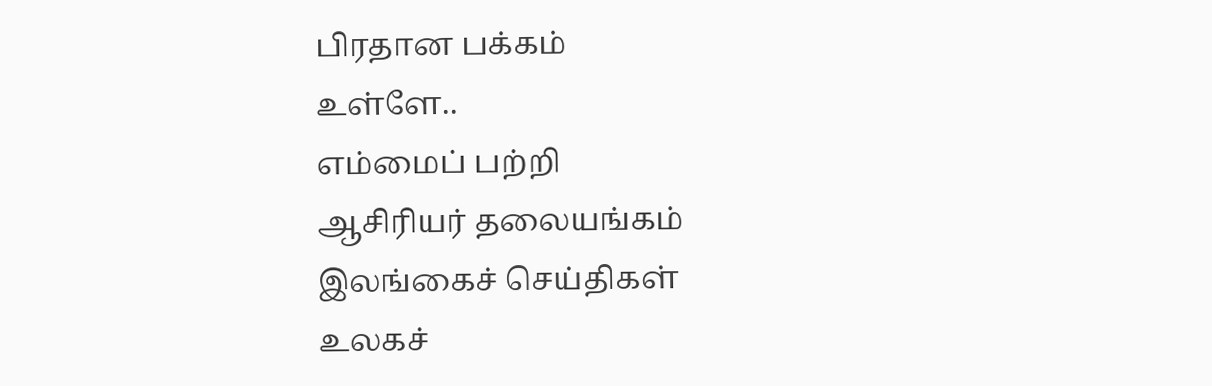பிரதான பக்கம்
உள்ளே..
எம்மைப் பற்றி
ஆசிரியர் தலையங்கம்
இலங்கைச் செய்திகள்
உலகச்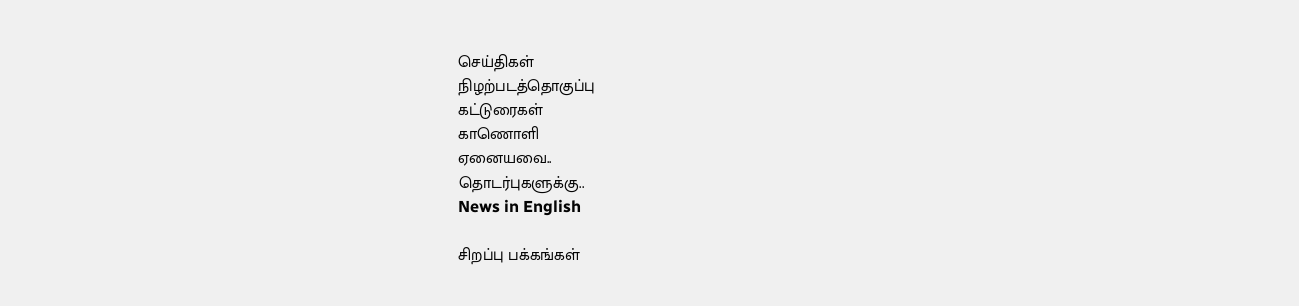செய்திகள்
நிழற்படத்தொகுப்பு
கட்டுரைகள்
காணொளி
ஏனையவை..
தொடர்புகளுக்கு..
News in English

சிறப்பு பக்கங்கள்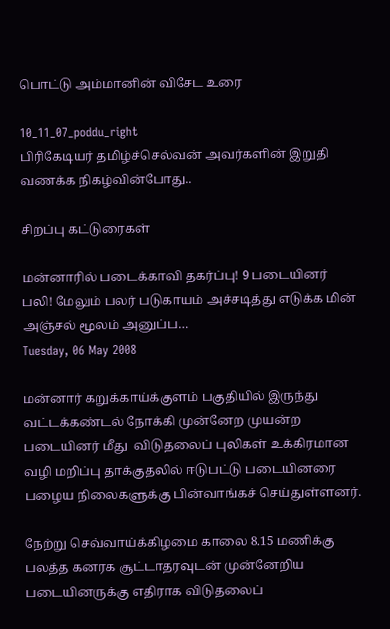பொட்டு அம்மானின் விசேட உரை

10_11_07_poddu_right
பிரிகேடியர் தமிழ்ச்செல்வன் அவர்களின் இறுதி வணக்க நிகழ்வின்போது..

சிறப்பு கட்டுரைகள்

மன்னாரில் படைக்காவி தகர்ப்பு! 9 படையினர் பலி! மேலும் பலர் படுகாயம் அச்சடித்து எடுக்க மின் அஞ்சல் மூலம் அனுப்ப…
Tuesday, 06 May 2008

மன்னார் கறுக்காய்க்குளம் பகுதியில் இருந்து வட்டக்கண்டல் நோக்கி முன்னேற முயன்ற படையினர் மீது  விடுதலைப் புலிகள் உக்கிரமான வழி மறிப்பு தாக்குதலில் ஈடுபட்டு படையினரை பழைய நிலைகளுக்கு பின்வாங்கச் செய்துள்ளனர்.

நேற்று செவ்வாய்க்கிழமை காலை 8.15 மணிக்கு பலத்த கனரக சூட்டாதரவுடன் முன்னேறிய படையினருக்கு எதிராக விடுதலைப்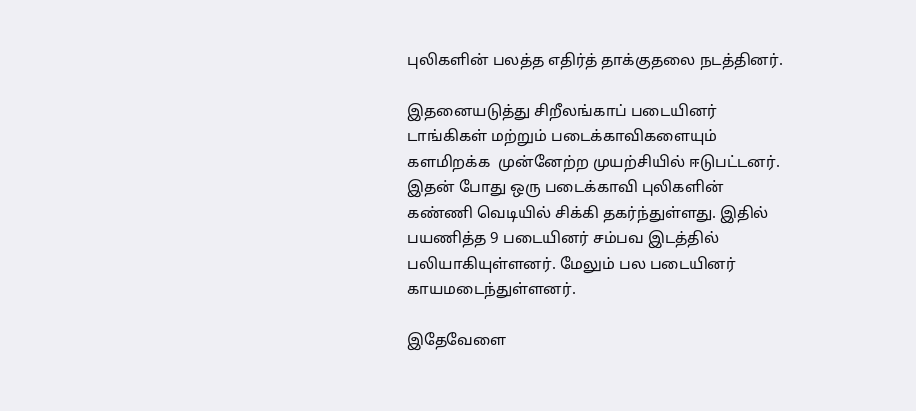புலிகளின் பலத்த எதிர்த் தாக்குதலை நடத்தினர்.

இதனையடுத்து சிறீலங்காப் படையினர் டாங்கிகள் மற்றும் படைக்காவிகளையும் களமிறக்க  முன்னேற்ற முயற்சியில் ஈடுபட்டனர். இதன் போது ஒரு படைக்காவி புலிகளின் கண்ணி வெடியில் சிக்கி தகர்ந்துள்ளது. இதில் பயணித்த 9 படையினர் சம்பவ இடத்தில்  பலியாகியுள்ளனர். மேலும் பல படையினர் காயமடைந்துள்ளனர்.

இதேவேளை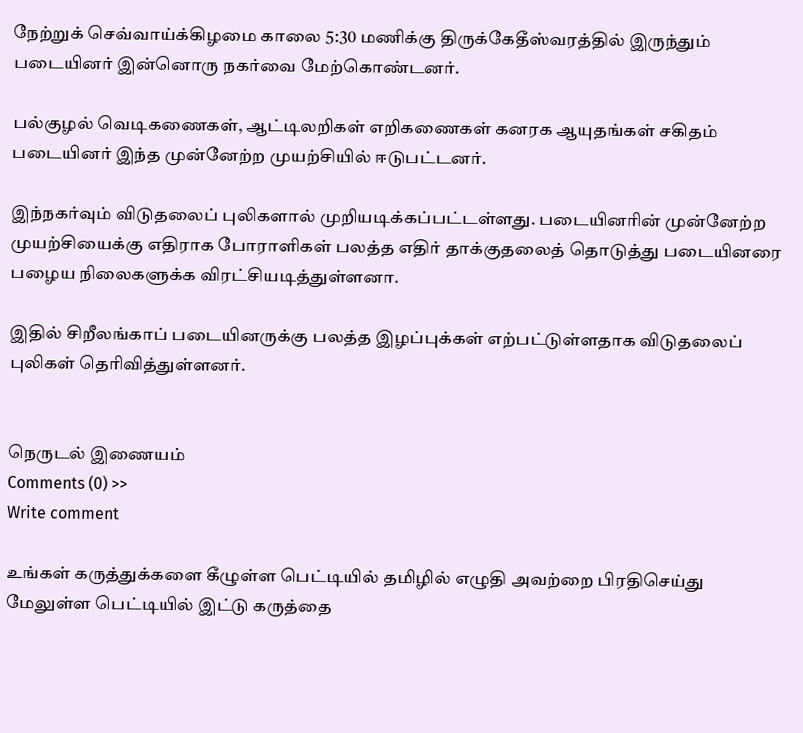நேற்றுக் செவ்வாய்க்கிழமை காலை 5:30 மணிக்கு திருக்கேதீஸ்வரத்தில் இருந்தும் படையினர் இன்னொரு நகர்வை மேற்கொண்டனர்.

பல்குழல் வெடிகணைகள், ஆட்டிலறிகள் எறிகணைகள் கனரக ஆயுதங்கள் சகிதம் படையினர் இந்த முன்னேற்ற முயற்சியில் ஈடுபட்டனர்.

இந்நகர்வும் விடுதலைப் புலிகளால் முறியடிக்கப்பட்டள்ளது. படையினரின் முன்னேற்ற முயற்சியைக்கு எதிராக போராளிகள் பலத்த எதிர் தாக்குதலைத் தொடுத்து படையினரை பழைய நிலைகளுக்க விரட்சியடித்துள்ளனா.

இதில் சிறீலங்காப் படையினருக்கு பலத்த இழப்புக்கள் எற்பட்டுள்ளதாக விடுதலைப் புலிகள் தெரிவித்துள்ளனர்.


நெருடல் இணையம்
Comments (0) >>
Write comment

உங்கள் கருத்துக்களை கீழுள்ள பெட்டியில் தமிழில் எழுதி அவற்றை பிரதிசெய்து மேலுள்ள பெட்டியில் இட்டு கருத்தை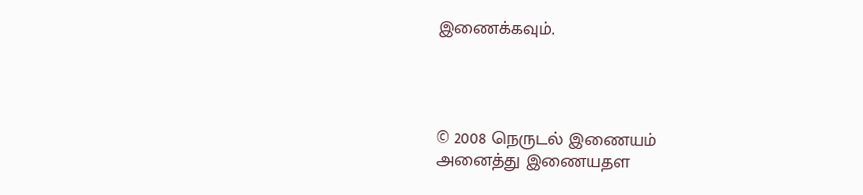இணைக்கவும்.




© 2008 நெருடல் இணையம்
அனைத்து இணையதள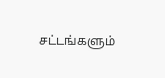சட்டங்களும்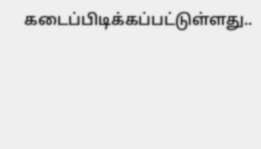கடைப்பிடிக்கப்பட்டுள்ளது..